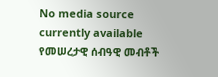No media source currently available
የመሠረታዊ ሰብዓዊ መብቶች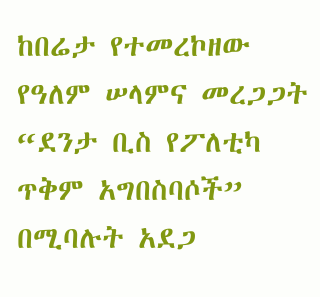ከበሬታ የተመረኮዘው የዓለም ሠላምና መረጋጋት “ደንታ ቢስ የፖለቲካ ጥቅም አግበስባሶች” በሚባሉት አደጋ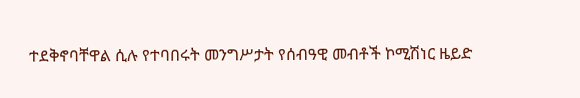ተደቅኖባቸዋል ሲሉ የተባበሩት መንግሥታት የሰብዓዊ መብቶች ኮሚሽነር ዜይድ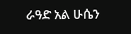ራዓድ አል ሁሴን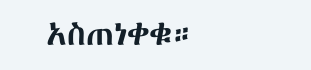አስጠነቀቁ።